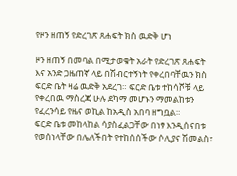የዞን ዘጠኝ የድረገጽ ጸሐፍት ክስ ዉድቅ ሆነ

ዞን ዘጠኝ በመባል በሚታወቁት አራት የድረገጽ ጸሐፍት እና አንድ ጋዜጠኛ ላይ በሽብርተኝነት የቀረበባቸዉን ክስ ፍርድ ቤት ዛሬ ዉድቅ አደረገ። ፍርድ ቤቱ ተከሳሾቹ ላይ የቀረበዉ ማስረጃ ሁሉ ደካማ መሆኑን ማመልከቱን የፈረንሳይ የዜና ወኪል ከአዲስ አበባ ዘግቧል።
ፍርድ ቤቱ መከላከል ሳያስፈልጋቸው በነፃ እንዲሰናበቱ የወሰነላቸው በሌለችበት የተከሰሰችው ሶሊያና ሽመልስ፣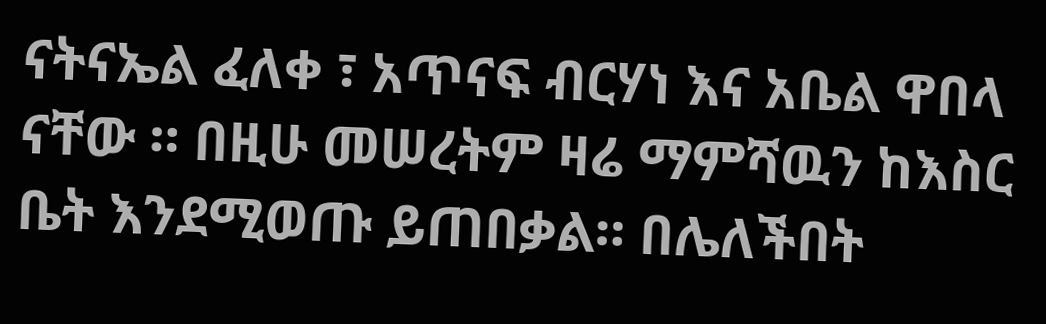ናትናኤል ፈለቀ ፣ አጥናፍ ብርሃነ እና አቤል ዋበላ ናቸው ። በዚሁ መሠረትም ዛሬ ማምሻዉን ከእስር ቤት እንደሚወጡ ይጠበቃል። በሌለችበት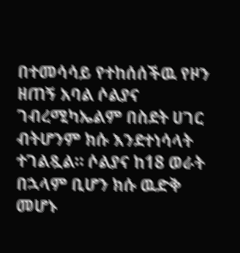በተመሳሳይ የተከሰሰችዉ የዞን ዘጠኝ አባል ሶልያና ገብረሚካኤልም በስደት ሀገር ብትሆንም ክሱ እንደተነሳላት ተገልጿል። ሶልያና ከ18 ወራት በኋላም ቢሆን ክሱ ዉድቅ መሆኑ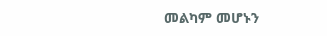መልካም መሆኑን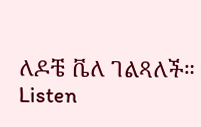ለዶቼ ቬለ ገልጻለች። Listen